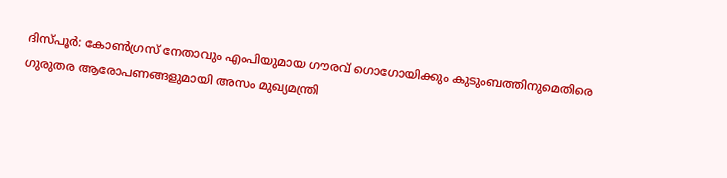ദിസ്പൂർ: കോൺഗ്രസ് നേതാവും എംപിയുമായ ഗൗരവ് ഗൊഗോയിക്കും കുടുംബത്തിനുമെതിരെ ഗുരുതര ആരോപണങ്ങളുമായി അസം മുഖ്യമന്ത്രി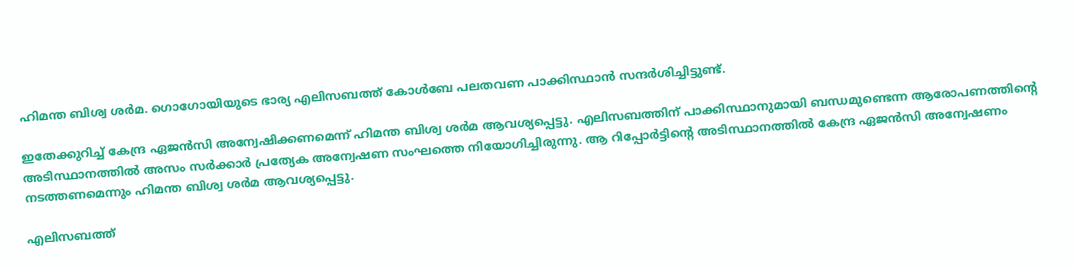ഹിമന്ത ബിശ്വ ശർമ. ഗൊഗോയിയുടെ ഭാര്യ എലിസബത്ത് കോൾബേ പലതവണ പാക്കിസ്ഥാൻ സന്ദർശിച്ചിട്ടുണ്ട്.

ഇതേക്കുറിച്ച് കേന്ദ്ര ഏജൻസി അന്വേഷിക്കണമെന്ന് ഹിമന്ത ബിശ്വ ശർമ ആവശ്യപ്പെട്ടു. എലിസബത്തിന് പാക്കിസ്ഥാനുമായി ബന്ധമുണ്ടെന്ന ആരോപണത്തിന്‍റെ അടിസ്ഥാനത്തിൽ അസം സർക്കാർ പ്രത്യേക അന്വേഷണ സംഘത്തെ നിയോഗിച്ചിരുന്നു. ആ റിപ്പോർട്ടിന്‍റെ അടിസ്ഥാനത്തിൽ കേന്ദ്ര ഏജൻസി അന്വേഷണം നടത്തണമെന്നും ഹിമന്ത ബിശ്വ ശർമ ആവശ്യപ്പെട്ടു.

എലിസബത്ത്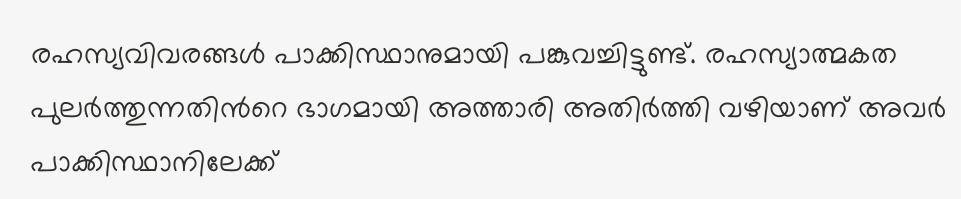രഹസ്യവിവരങ്ങൾ പാക്കിസ്ഥാനുമായി പങ്കുവച്ചിട്ടുണ്ട്. രഹസ്യാത്മകത പുലർത്തുന്നതിന്‍റെ ഭാഗമായി അത്താരി അതിർത്തി വഴിയാണ് അവർ പാക്കിസ്ഥാനിലേക്ക്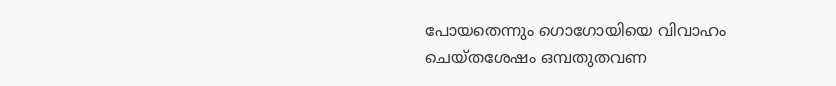പോയതെന്നും ഗൊഗോയിയെ വിവാഹം ചെയ്‌തശേഷം ഒമ്പതുതവണ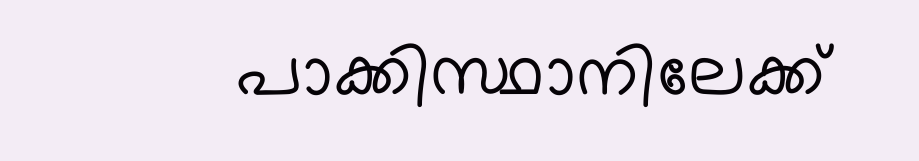പാക്കിസ്ഥാനിലേക്ക്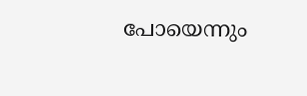പോയെന്നും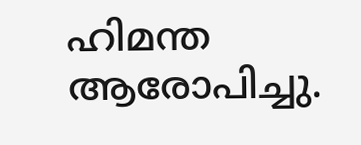ഹിമന്ത ആരോപിച്ചു.